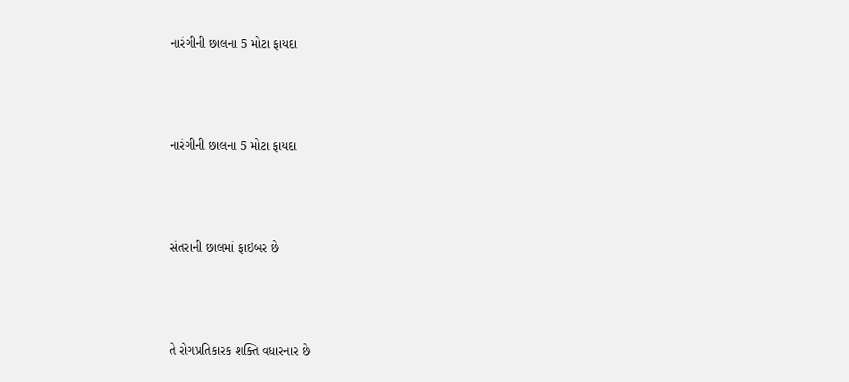નારંગીની છાલના 5 મોટા ફાયદા



નારંગીની છાલના 5 મોટા ફાયદા



સંતરાની છાલમાં ફાઇબર છે



તે રોગપ્રતિકારક શક્તિ વધારનાર છે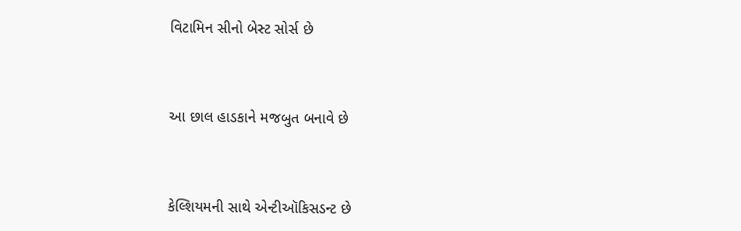વિટામિન સીનો બેસ્ટ સોર્સ છે



આ છાલ હાડકાને મજબુત બનાવે છે



કેલ્શિયમની સાથે એન્ટીઑકિસડન્ટ છે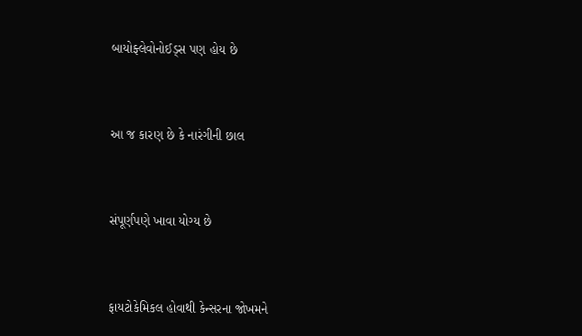બાયોફ્લેવોનોઈડ્સ પણ હોય છે



આ જ કારણ છે કે નારંગીની છાલ



સંપૂર્ણપણે ખાવા યોગ્ય છે



ફાયટોકેમિકલ હોવાથી કેન્સરના જોખમને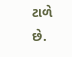ટાળે છે.